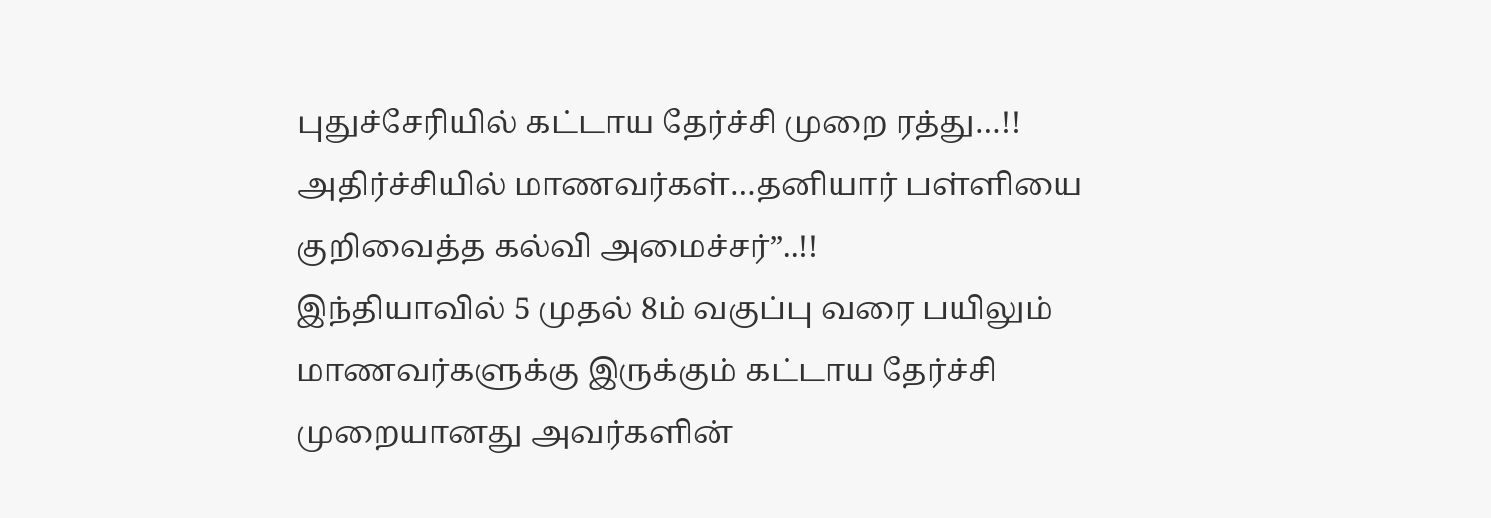புதுச்சேரியில் கட்டாய தேர்ச்சி முறை ரத்து…!! அதிர்ச்சியில் மாணவர்கள்…தனியார் பள்ளியை குறிவைத்த கல்வி அமைச்சர்”..!!
இந்தியாவில் 5 முதல் 8ம் வகுப்பு வரை பயிலும் மாணவர்களுக்கு இருக்கும் கட்டாய தேர்ச்சி முறையானது அவர்களின்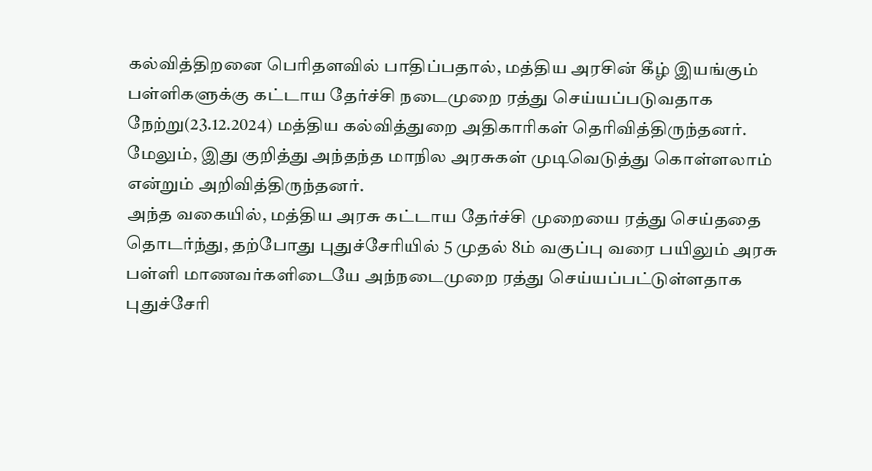கல்வித்திறனை பெரிதளவில் பாதிப்பதால், மத்திய அரசின் கீழ் இயங்கும் பள்ளிகளுக்கு கட்டாய தேர்ச்சி நடைமுறை ரத்து செய்யப்படுவதாக நேற்று(23.12.2024) மத்திய கல்வித்துறை அதிகாரிகள் தெரிவித்திருந்தனர். மேலும், இது குறித்து அந்தந்த மாநில அரசுகள் முடிவெடுத்து கொள்ளலாம் என்றும் அறிவித்திருந்தனர்.
அந்த வகையில், மத்திய அரசு கட்டாய தேர்ச்சி முறையை ரத்து செய்ததை தொடர்ந்து, தற்போது புதுச்சேரியில் 5 முதல் 8ம் வகுப்பு வரை பயிலும் அரசு பள்ளி மாணவர்களிடையே அந்நடைமுறை ரத்து செய்யப்பட்டுள்ளதாக புதுச்சேரி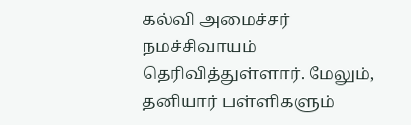கல்வி அமைச்சர் நமச்சிவாயம் தெரிவித்துள்ளார். மேலும், தனியார் பள்ளிகளும்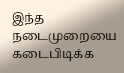இந்த நடைமுறையை கடைபிடிக்க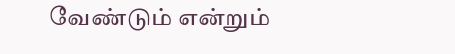வேண்டும் என்றும்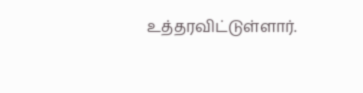உத்தரவிட்டுள்ளார்.